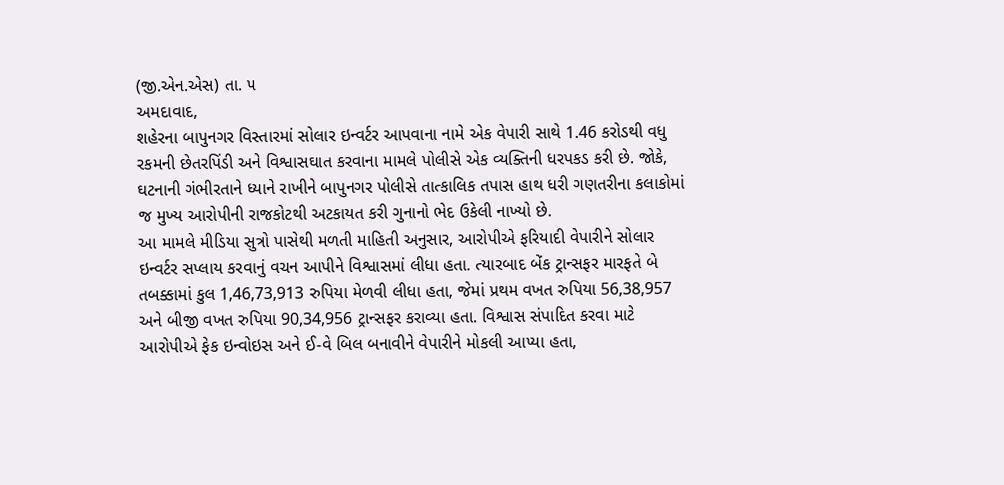(જી.એન.એસ) તા. ૫
અમદાવાદ,
શહેરના બાપુનગર વિસ્તારમાં સોલાર ઇન્વર્ટર આપવાના નામે એક વેપારી સાથે 1.46 કરોડથી વધુ રકમની છેતરપિંડી અને વિશ્વાસઘાત કરવાના મામલે પોલીસે એક વ્યક્તિની ધરપકડ કરી છે. જોકે, ઘટનાની ગંભીરતાને ધ્યાને રાખીને બાપુનગર પોલીસે તાત્કાલિક તપાસ હાથ ધરી ગણતરીના કલાકોમાં જ મુખ્ય આરોપીની રાજકોટથી અટકાયત કરી ગુનાનો ભેદ ઉકેલી નાખ્યો છે.
આ મામલે મીડિયા સુત્રો પાસેથી મળતી માહિતી અનુસાર, આરોપીએ ફરિયાદી વેપારીને સોલાર ઇન્વર્ટર સપ્લાય કરવાનું વચન આપીને વિશ્વાસમાં લીધા હતા. ત્યારબાદ બેંક ટ્રાન્સફર મારફતે બે તબક્કામાં કુલ 1,46,73,913 રુપિયા મેળવી લીધા હતા, જેમાં પ્રથમ વખત રુપિયા 56,38,957 અને બીજી વખત રુપિયા 90,34,956 ટ્રાન્સફર કરાવ્યા હતા. વિશ્વાસ સંપાદિત કરવા માટે આરોપીએ ફેક ઇન્વોઇસ અને ઈ-વે બિલ બનાવીને વેપારીને મોકલી આપ્યા હતા,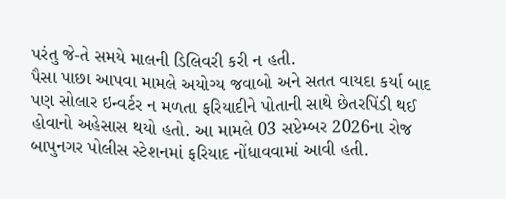પરંતુ જે-તે સમયે માલની ડિલિવરી કરી ન હતી.
પૈસા પાછા આપવા મામલે અયોગ્ય જવાબો અને સતત વાયદા કર્યા બાદ પણ સોલાર ઇન્વર્ટર ન મળતા ફરિયાદીને પોતાની સાથે છેતરપિંડી થઈ હોવાનો અહેસાસ થયો હતો. આ મામલે 03 સપ્ટેમ્બર 2026ના રોજ બાપુનગર પોલીસ સ્ટેશનમાં ફરિયાદ નોંધાવવામાં આવી હતી.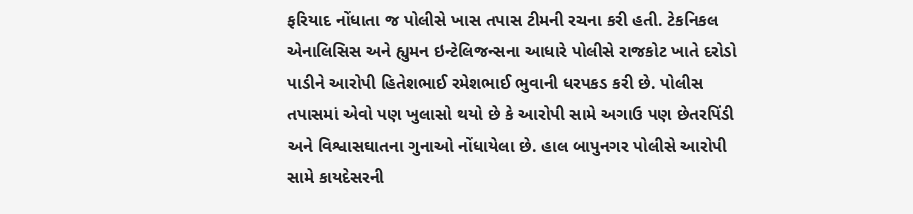ફરિયાદ નોંધાતા જ પોલીસે ખાસ તપાસ ટીમની રચના કરી હતી. ટેકનિકલ એનાલિસિસ અને હ્યુમન ઇન્ટેલિજન્સના આધારે પોલીસે રાજકોટ ખાતે દરોડો પાડીને આરોપી હિતેશભાઈ રમેશભાઈ ભુવાની ધરપકડ કરી છે. પોલીસ તપાસમાં એવો પણ ખુલાસો થયો છે કે આરોપી સામે અગાઉ પણ છેતરપિંડી અને વિશ્વાસઘાતના ગુનાઓ નોંધાયેલા છે. હાલ બાપુનગર પોલીસે આરોપી સામે કાયદેસરની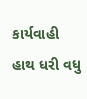કાર્યવાહી હાથ ધરી વધુ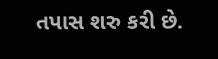તપાસ શરુ કરી છે.